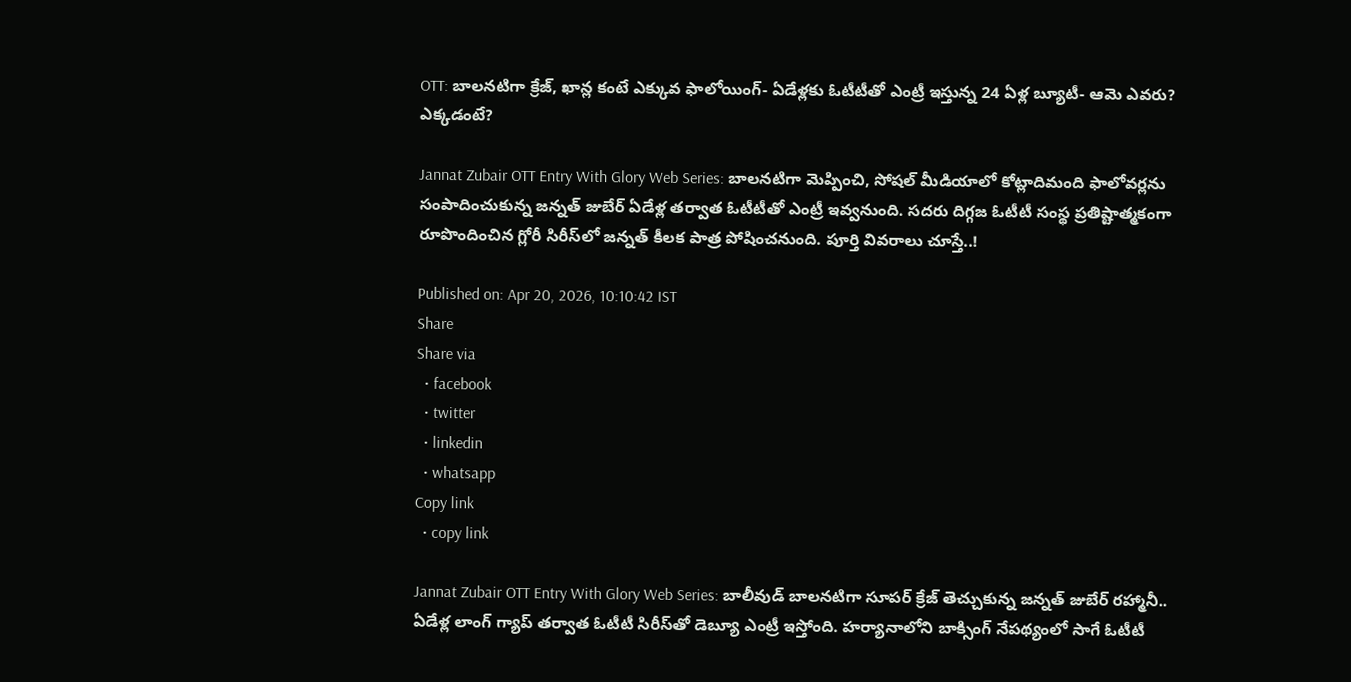OTT: బాలనటిగా క్రేజ్, ఖాన్ల కంటే ఎక్కువ ఫాలోయింగ్- ఏడేళ్లకు ఓటీటీతో ఎంట్రీ ఇస్తున్న 24 ఏళ్ల బ్యూటీ- ఆమె ఎవరు? ఎక్కడంటే?

Jannat Zubair OTT Entry With Glory Web Series: బాలనటిగా మెప్పించి, సోషల్ మీడియాలో కోట్లాదిమంది ఫాలోవర్లను సంపాదించుకున్న జన్నత్ జుబేర్ ఏడేళ్ల తర్వాత ఓటీటీతో ఎంట్రీ ఇవ్వనుంది. సదరు దిగ్గజ ఓటీటీ సంస్థ ప్రతిష్టాత్మకంగా రూపొందించిన గ్లోరీ సిరీస్‌లో జన్నత్ కీలక పాత్ర పోషించనుంది. పూర్తి వివరాలు చూస్తే..!

Published on: Apr 20, 2026, 10:10:42 IST
Share
Share via
  • facebook
  • twitter
  • linkedin
  • whatsapp
Copy link
  • copy link

Jannat Zubair OTT Entry With Glory Web Series: బాలీవుడ్ బాలనటిగా సూపర్ క్రేజ్ తెచ్చుకున్న జన్నత్ జుబేర్ రహ్మానీ.. ఏడేళ్ల లాంగ్ గ్యాప్ తర్వాత ఓటీటీ సిరీస్‌తో డెబ్యూ ఎంట్రీ ఇస్తోంది. హర్యానాలోని బాక్సింగ్ నేపథ్యంలో సాగే ఓటీటీ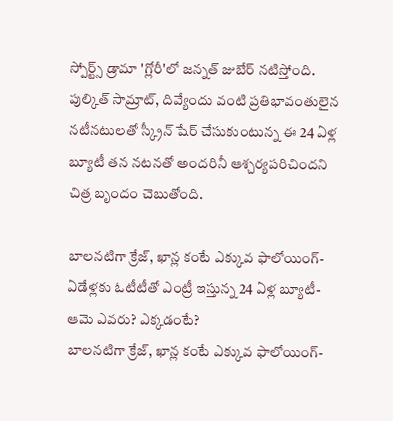స్పోర్ట్స్ డ్రామా 'గ్లోరీ'లో జన్నత్ జుబేర్ నటిస్తోంది. పుల్కిత్ సామ్రాట్, దివ్యేందు వంటి ప్రతిభావంతులైన నటీనటులతో స్క్రీన్ షేర్ చేసుకుంటున్న ఈ 24 ఏళ్ల బ్యూటీ తన నటనతో అందరినీ ఆశ్చర్యపరిచిందని చిత్ర బృందం చెబుతోంది.

బాలనటిగా క్రేజ్, ఖాన్ల కంటే ఎక్కువ ఫాలోయింగ్- ఏడేళ్లకు ఓటీటీతో ఎంట్రీ ఇస్తున్న 24 ఏళ్ల బ్యూటీ- ఆమె ఎవరు? ఎక్కడంటే?
బాలనటిగా క్రేజ్, ఖాన్ల కంటే ఎక్కువ ఫాలోయింగ్-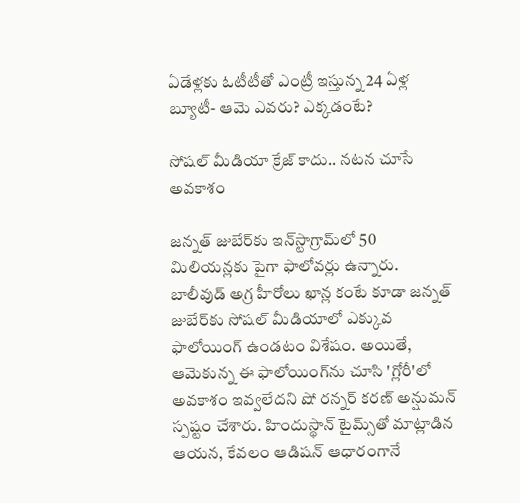ఏడేళ్లకు ఓటీటీతో ఎంట్రీ ఇస్తున్న 24 ఏళ్ల బ్యూటీ- ఆమె ఎవరు? ఎక్కడంటే?

సోషల్ మీడియా క్రేజ్ కాదు.. నటన చూసే అవకాశం

జన్నత్ జుబేర్‌కు ఇన్‌స్టాగ్రామ్‌లో 50 మిలియన్లకు పైగా ఫాలోవర్లు ఉన్నారు. బాలీవుడ్ అగ్ర హీరోలు ఖాన్ల కంటే కూడా జన్నత్ జుబేర్‌కు సోషల్ మీడియాలో ఎక్కువ ఫాలోయింగ్ ఉండటం విశేషం. అయితే, ఆమెకున్న ఈ ఫాలోయింగ్‌ను చూసి 'గ్లోరీ'లో అవకాశం ఇవ్వలేదని షో రన్నర్ కరణ్ అన్షుమన్ స్పష్టం చేశారు. హిందుస్థాన్ టైమ్స్‌తో మాట్లాడిన ఆయన, కేవలం ఆడిషన్ ఆధారంగానే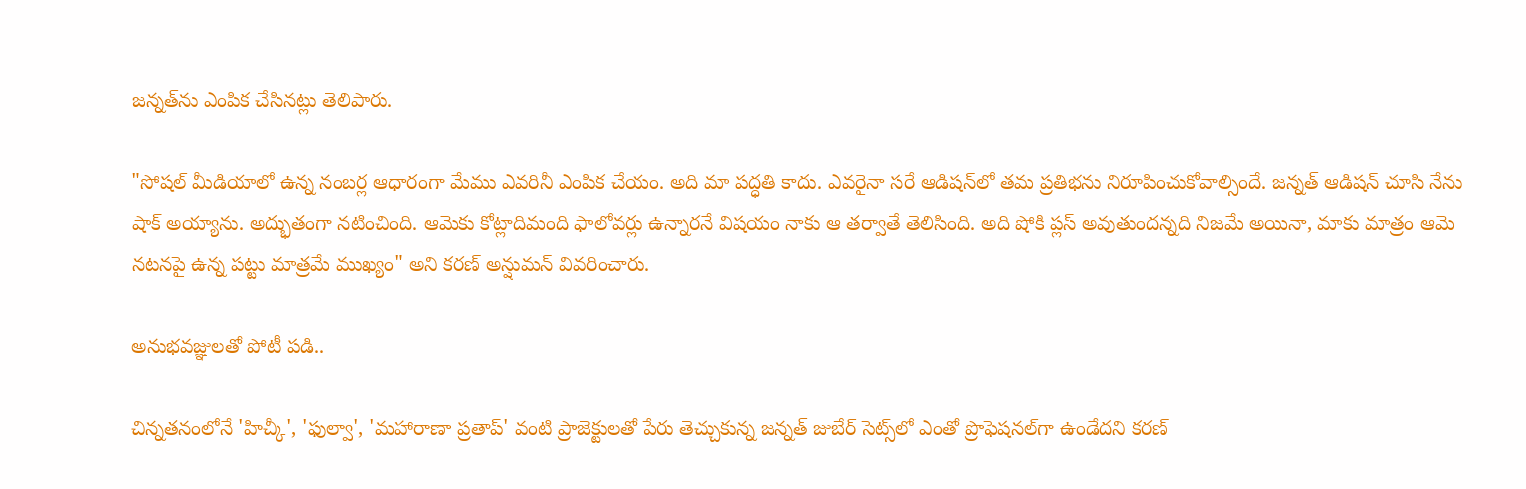జన్నత్‌ను ఎంపిక చేసినట్లు తెలిపారు.

"సోషల్ మీడియాలో ఉన్న నంబర్ల ఆధారంగా మేము ఎవరినీ ఎంపిక చేయం. అది మా పద్ధతి కాదు. ఎవరైనా సరే ఆడిషన్‌లో తమ ప్రతిభను నిరూపించుకోవాల్సిందే. జన్నత్ ఆడిషన్ చూసి నేను షాక్ అయ్యాను. అద్భుతంగా నటించింది. ఆమెకు కోట్లాదిమంది ఫాలోవర్లు ఉన్నారనే విషయం నాకు ఆ తర్వాతే తెలిసింది. అది షోకి ప్లస్ అవుతుందన్నది నిజమే అయినా, మాకు మాత్రం ఆమె నటనపై ఉన్న పట్టు మాత్రమే ముఖ్యం" అని కరణ్ అన్షుమన్ వివరించారు.

అనుభవజ్ఞులతో పోటీ పడి..

చిన్నతనంలోనే 'హిచ్కీ', 'ఫుల్వా', 'మహారాణా ప్రతాప్' వంటి ప్రాజెక్టులతో పేరు తెచ్చుకున్న జన్నత్ జుబేర్ సెట్స్‌లో ఎంతో ప్రొఫెషనల్‌గా ఉండేదని కరణ్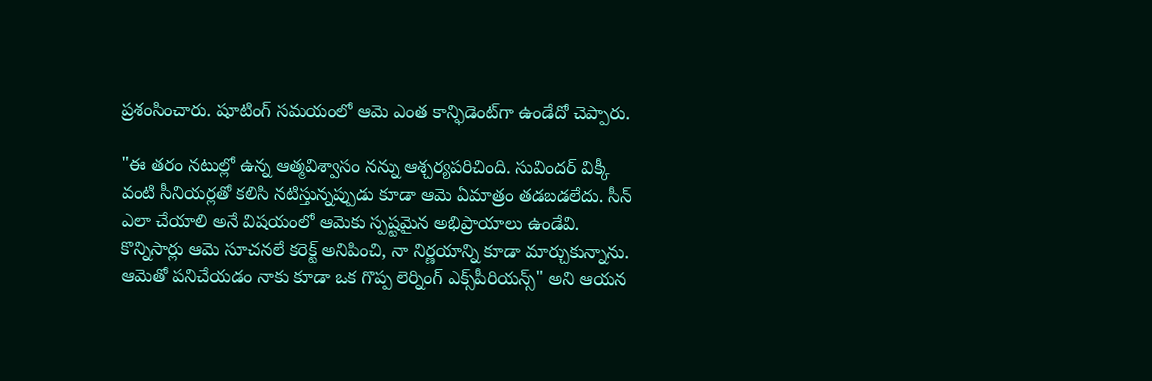ప్రశంసించారు. షూటింగ్ సమయంలో ఆమె ఎంత కాన్ఫిడెంట్‌గా ఉండేదో చెప్పారు.

"ఈ తరం నటుల్లో ఉన్న ఆత్మవిశ్వాసం నన్ను ఆశ్చర్యపరిచింది. సువిందర్ విక్కీ వంటి సీనియర్లతో కలిసి నటిస్తున్నప్పుడు కూడా ఆమె ఏమాత్రం తడబడలేదు. సీన్ ఎలా చేయాలి అనే విషయంలో ఆమెకు స్పష్టమైన అభిప్రాయాలు ఉండేవి. కొన్నిసార్లు ఆమె సూచనలే కరెక్ట్ అనిపించి, నా నిర్ణయాన్ని కూడా మార్చుకున్నాను. ఆమెతో పనిచేయడం నాకు కూడా ఒక గొప్ప లెర్నింగ్ ఎక్స్‌పీరియన్స్" అని ఆయన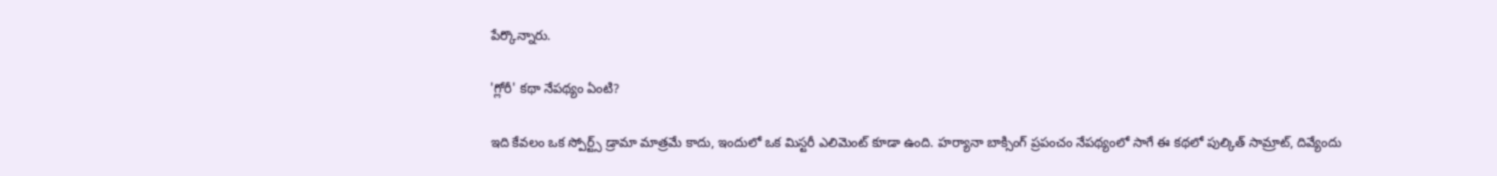పేర్కొన్నారు.

'గ్లోరీ' కథా నేపథ్యం ఏంటి?

ఇది కేవలం ఒక స్పోర్ట్స్ డ్రామా మాత్రమే కాదు, ఇందులో ఒక మిస్టరీ ఎలిమెంట్ కూడా ఉంది. హర్యానా బాక్సింగ్ ప్రపంచం నేపథ్యంలో సాగే ఈ కథలో పుల్కిత్ సామ్రాట్, దివ్యేందు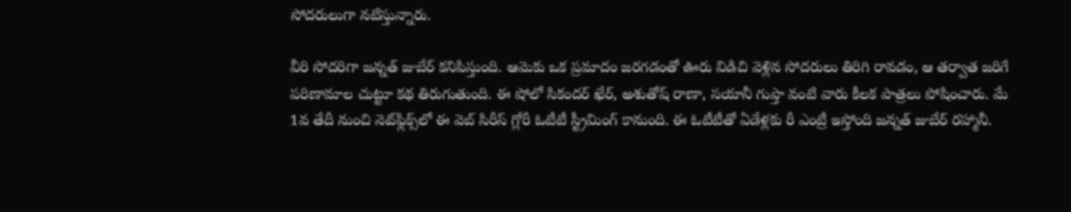సోదరులుగా నటిస్తున్నారు.

వీరి సోదరిగా జన్నత్ జుబేర్ కనిపిస్తుంది. ఆమెకు ఒక ప్రమాదం జరగడంతో ఊరు విడిచి వెళ్లిన సోదరులు తిరిగి రావడం, ఆ తర్వాత జరిగే పరిణామాల చుట్టూ కథ తిరుగుతుంది. ఈ షోలో సికందర్ ఖేర్, అశుతోష్ రాణా, సయానీ గుప్తా వంటి వారు కీలక పాత్రలు పోషించారు. మే 1వ తేదీ నుంచి నెట్‌ఫ్లిక్స్‌లో ఈ వెబ్ సిరీస్ గ్లోరీ ఓటీటీ స్ట్రీమింగ్ కానుంది. ఈ ఓటీటీతో ఏడేళ్లకు రీ ఎంట్రీ ఇస్తోంది జన్నత్ జుబేర్ రహ్మానీ.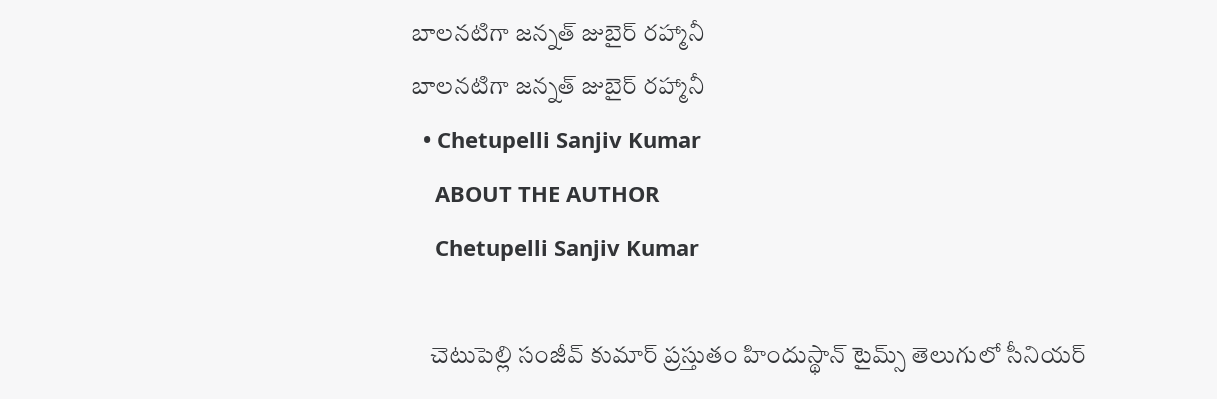బాలనటిగా జన్నత్ జుబైర్ రహ్మానీ
బాలనటిగా జన్నత్ జుబైర్ రహ్మానీ
  • Chetupelli Sanjiv Kumar
    ABOUT THE AUTHOR
    Chetupelli Sanjiv Kumar

    చెటుపెల్లి సంజీవ్ కుమార్ ప్రస్తుతం హిందుస్థాన్ టైమ్స్ తెలుగులో సీనియర్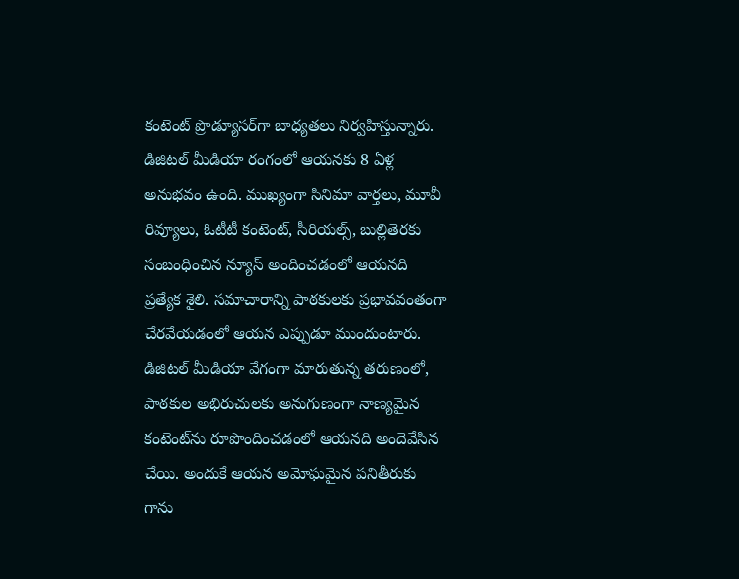కంటెంట్ ప్రొడ్యూసర్‌గా బాధ్యతలు నిర్వహిస్తున్నారు. డిజిటల్ మీడియా రంగంలో ఆయనకు 8 ఏళ్ల అనుభవం ఉంది. ముఖ్యంగా సినిమా వార్తలు, మూవీ రివ్యూలు, ఓటీటీ కంటెంట్, సీరియల్స్, బుల్లితెరకు సంబంధించిన న్యూస్ అందించడంలో ఆయనది ప్రత్యేక శైలి. సమాచారాన్ని పాఠకులకు ప్రభావవంతంగా చేరవేయడంలో ఆయన ఎప్పుడూ ముందుంటారు. డిజిటల్ మీడియా వేగంగా మారుతున్న తరుణంలో, పాఠకుల అభిరుచులకు అనుగుణంగా నాణ్యమైన కంటెంట్‌ను రూపొందించడంలో ఆయనది అందెవేసిన చేయి. అందుకే ఆయన అమోఘమైన పనితీరుకు గాను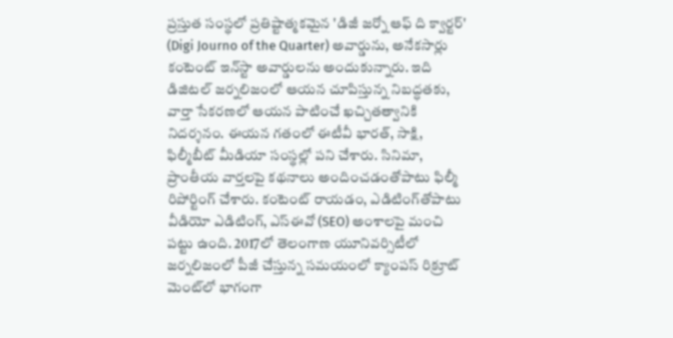ప్రస్తుత సంస్థలో ప్రతిష్టాత్మకమైన 'డిజీ జర్నో ఆఫ్ ది క్వార్టర్' (Digi Journo of the Quarter) అవార్డును, అనేకసార్లు కంటెంట్ ఇన్‌స్టా అవార్డులను అందుకున్నారు. ఇది డిజిటల్ జర్నలిజంలో ఆయన చూపిస్తున్న నిబద్ధతకు, వార్తా సేకరణలో ఆయన పాటించే ఖచ్చితత్వానికి నిదర్శనం. ఈయన గతంలో ఈటీవీ భారత్, సాక్షి, ఫిల్మీబీట్ మీడియా సంస్థల్లో పని చేశారు. సినిమా, ప్రాంతీయ వార్తలపై కథనాలు అందించడంతోపాటు ఫిల్మీ రిపోర్టింగ్ చేశారు. కంటెంట్ రాయడం, ఎడిటింగ్‌తోపాటు వీడియో ఎడిటింగ్, ఎస్‌ఈవో (SEO) అంశాలపై మంచి పట్టు ఉంది. 2017లో తెలంగాణ యూనివర్సిటీలో జర్నలిజంలో పీజీ చేస్తున్న సమయంలో క్యాంపస్ రిక్రూట్ మెంట్‌లో భాగంగా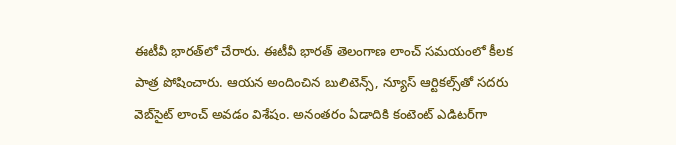ఈటీవీ భారత్‌లో చేరారు. ఈటీవీ భారత్ తెలంగాణ లాంచ్ సమయంలో కీలక పాత్ర పోషించారు. ఆయన అందించిన బులిటెన్స్, న్యూస్ ఆర్టికల్స్‌తో సదరు వెబ్‌సైట్ లాంచ్ అవడం విశేషం. అనంతరం ఏడాదికి కంటెంట్ ఎడిటర్‌గా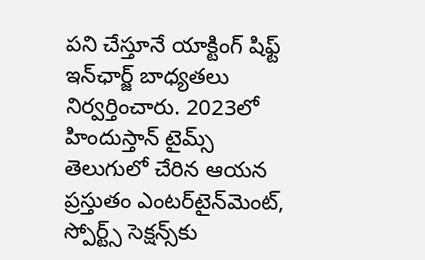పని చేస్తూనే యాక్టింగ్ షిఫ్ట్ ఇన్‌ఛార్జ్ బాధ్యతలు నిర్వర్తించారు. 2023లో హిందుస్తాన్ టైమ్స్ తెలుగులో చేరిన ఆయన ప్రస్తుతం ఎంటర్‌టైన్‌మెంట్, స్పోర్ట్స్ సెక్షన్స్‌కు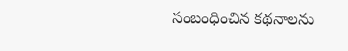సంబంధించిన కథనాలను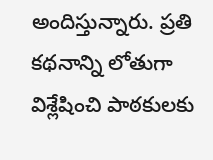అందిస్తున్నారు. ప్రతి కథనాన్ని లోతుగా విశ్లేషించి పాఠకులకు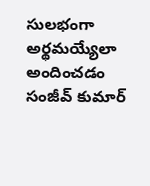సులభంగా అర్థమయ్యేలా అందించడం సంజీవ్ కుమార్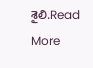శైలి.Read More